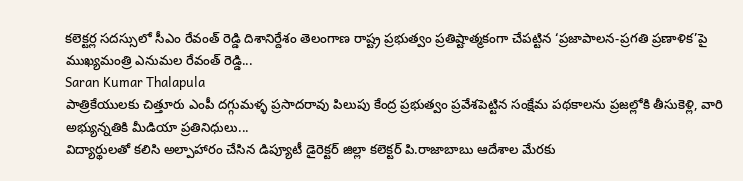కలెక్టర్ల సదస్సులో సీఎం రేవంత్ రెడ్డి దిశానిర్దేశం తెలంగాణ రాష్ట్ర ప్రభుత్వం ప్రతిష్టాత్మకంగా చేపట్టిన ‘ప్రజాపాలన-ప్రగతి ప్రణాళిక’పై ముఖ్యమంత్రి ఎనుమల రేవంత్ రెడ్డి...
Saran Kumar Thalapula
పాత్రికేయులకు చిత్తూరు ఎంపీ దగ్గుమళ్ళ ప్రసాదరావు పిలుపు కేంద్ర ప్రభుత్వం ప్రవేశపెట్టిన సంక్షేమ పథకాలను ప్రజల్లోకి తీసుకెళ్లి, వారి అభ్యున్నతికి మీడియా ప్రతినిధులు...
విద్యార్థులతో కలిసి అల్పాహారం చేసిన డిప్యూటీ డైరెక్టర్ జిల్లా కలెక్టర్ పి.రాజాబాబు ఆదేశాల మేరకు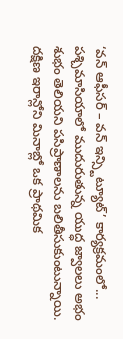‘వన్ ఆఫీసర్ – వన్ ఇన్స్టిట్యూట్’ కార్యక్రమంలో...
పశ్చిమాసియాలో ముదురుతున్న యుద్ధ జ్వాలలు అభం శుభం తెలియని పసిప్రాణాలను బలితీసుకుంటున్నాయి. దక్షిణ ఇరాన్లోని మినాబ్లో ఒక ప్రాథమిక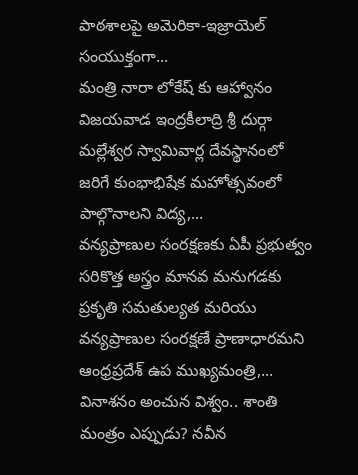పాఠశాలపై అమెరికా-ఇజ్రాయెల్ సంయుక్తంగా...
మంత్రి నారా లోకేష్ కు ఆహ్వానం విజయవాడ ఇంద్రకీలాద్రి శ్రీ దుర్గా మల్లేశ్వర స్వామివార్ల దేవస్థానంలో జరిగే కుంభాభిషేక మహోత్సవంలో పాల్గొనాలని విద్య,...
వన్యప్రాణుల సంరక్షణకు ఏపీ ప్రభుత్వం సరికొత్త అస్త్రం మానవ మనుగడకు ప్రకృతి సమతుల్యత మరియు వన్యప్రాణుల సంరక్షణే ప్రాణాధారమని ఆంధ్రప్రదేశ్ ఉప ముఖ్యమంత్రి,...
వినాశనం అంచున విశ్వం.. శాంతి మంత్రం ఎప్పుడు? నవీన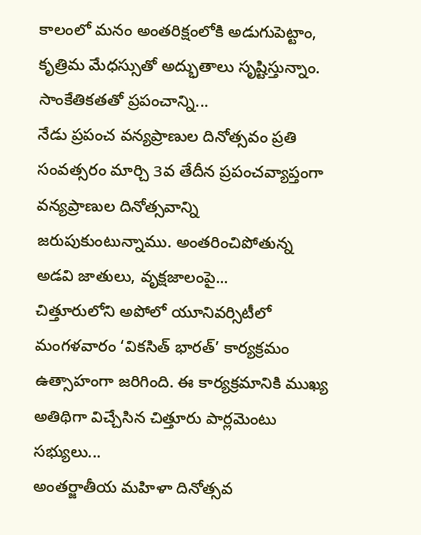కాలంలో మనం అంతరిక్షంలోకి అడుగుపెట్టాం, కృత్రిమ మేధస్సుతో అద్భుతాలు సృష్టిస్తున్నాం. సాంకేతికతతో ప్రపంచాన్ని...
నేడు ప్రపంచ వన్యప్రాణుల దినోత్సవం ప్రతి సంవత్సరం మార్చి 3వ తేదీన ప్రపంచవ్యాప్తంగా వన్యప్రాణుల దినోత్సవాన్ని జరుపుకుంటున్నాము. అంతరించిపోతున్న అడవి జాతులు, వృక్షజాలంపై...
చిత్తూరులోని అపోలో యూనివర్సిటీలో మంగళవారం ‘వికసిత్ భారత్’ కార్యక్రమం ఉత్సాహంగా జరిగింది. ఈ కార్యక్రమానికి ముఖ్య అతిథిగా విచ్చేసిన చిత్తూరు పార్లమెంటు సభ్యులు...
అంతర్జాతీయ మహిళా దినోత్సవ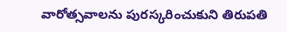వారోత్సవాలను పురస్కరించుకుని తిరుపతి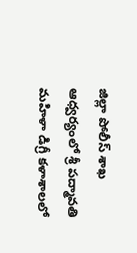జిల్లా పోలీస్ శాఖ ఆధ్వర్యంలో శ్రీ పద్మావతి మహిళా డిగ్రీ కళాశాలలో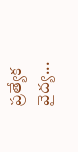ప్రత్యేక వైద్య...